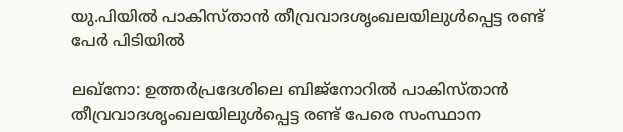യു.പിയിൽ പാകിസ്താന്‍ തീവ്രവാദശൃംഖലയിലുൾപ്പെട്ട രണ്ട് പേർ പിടിയിൽ

ലഖ്നോ: ഉത്തർപ്രദേശിലെ ബിജ്നോറിൽ പാകിസ്താന്‍ തീവ്രവാദശൃംഖലയിലുൾപ്പെട്ട രണ്ട് പേരെ സംസ്ഥാന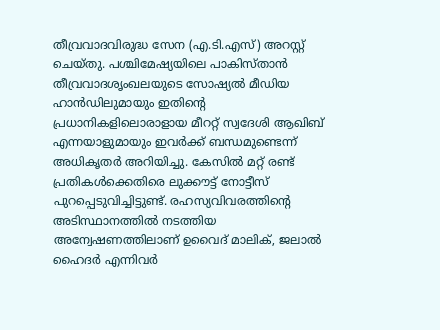തീവ്രവാദവിരുദ്ധ സേന (എ.ടി.എസ്) അറസ്റ്റ് ചെയ്തു. പശ്ചിമേഷ്യയിലെ പാകിസ്താൻ തീവ്രവാദശൃംഖലയുടെ സോഷ്യൽ മീഡിയ ഹാന്‍ഡിലുമായും ഇതിന്‍റെ പ്രധാനികളിലൊരാളായ മീററ്റ് സ്വദേശി ആഖിബ് എന്നയാളുമായും ഇവർക്ക് ബന്ധമുണ്ടെന്ന് അധികൃതർ അറിയിച്ചു. കേസിൽ മറ്റ് രണ്ട് പ്രതികൾക്കെതിരെ ലുക്കൗട്ട് നോട്ടീസ് പുറപ്പെടുവിച്ചിട്ടുണ്ട്. രഹസ്യവിവരത്തിന്‍റെ അടിസ്ഥാനത്തിൽ നടത്തിയ അന്വേഷണത്തിലാണ് ഉവൈദ് മാലിക്, ജലാൽ ഹൈദർ എന്നിവർ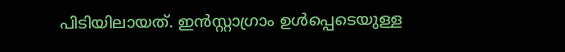പിടിയിലായത്. ഇൻസ്റ്റാഗ്രാം ഉൾപ്പെടെയുള്ള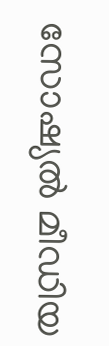സോഷ്യൽ മീഡിയ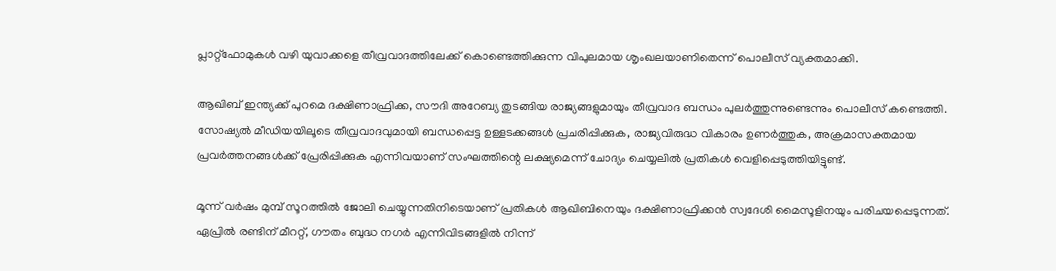പ്ലാറ്റ്‌ഫോമുകൾ വഴി യുവാക്കളെ തീവ്രവാദത്തിലേക്ക് കൊണ്ടെത്തിക്കുന്ന വിപുലമായ ശൃംഖലയാണിതെന്ന് പൊലീസ് വ്യക്തമാക്കി.

ആഖിബ് ഇന്ത്യക്ക് പുറമെ ദക്ഷിണാഫ്രിക്ക, സൗദി അറേബ്യ തുടങ്ങിയ രാജ്യങ്ങളുമായും തീവ്രവാദ ബന്ധം പുലർത്തുന്നുണ്ടെന്നും പൊലീസ് കണ്ടെത്തി. സോഷ്യൽ മീഡിയയിലൂടെ തീവ്രവാദവുമായി ബന്ധപ്പെട്ട ഉള്ളടക്കങ്ങൾ പ്രചരിപ്പിക്കുക, രാജ്യവിരുദ്ധ വികാരം ഉണർത്തുക, അക്രമാസക്തമായ പ്രവർത്തനങ്ങൾക്ക് പ്രേരിപ്പിക്കുക എന്നിവയാണ് സംഘത്തിന്റെ ലക്ഷ്യമെന്ന് ചോദ്യം ചെയ്യലിൽ പ്രതികൾ വെളിപ്പെടുത്തിയിട്ടുണ്ട്.

മൂന്ന് വർഷം മുമ്പ് സൂറത്തിൽ ജോലി ചെയ്യുന്നതിനിടെയാണ് പ്രതികൾ ആഖിബിനെയും ദക്ഷിണാഫ്രിക്കന്‍ സ്വദേശി മൈസൂളിനയും പരിചയപ്പെടുന്നത്. ഏപ്രിൽ രണ്ടിന് മീററ്റ്, ഗൗതം ബുദ്ധ നഗർ എന്നിവിടങ്ങളിൽ നിന്ന്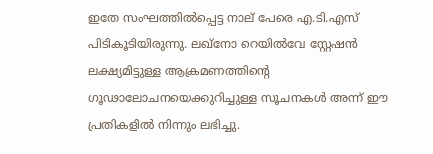ഇതേ സംഘത്തിൽപ്പെട്ട നാല് പേരെ എ.ടി.എസ് പിടികൂടിയിരുന്നു. ലഖ്‌നോ റെയിൽവേ സ്റ്റേഷൻ ലക്ഷ്യമിട്ടുള്ള ആക്രമണത്തിന്‍റെ ഗൂഢാലോചനയെക്കുറിച്ചുള്ള സൂചനകൾ അന്ന് ഈ പ്രതികളിൽ നിന്നും ലഭിച്ചു.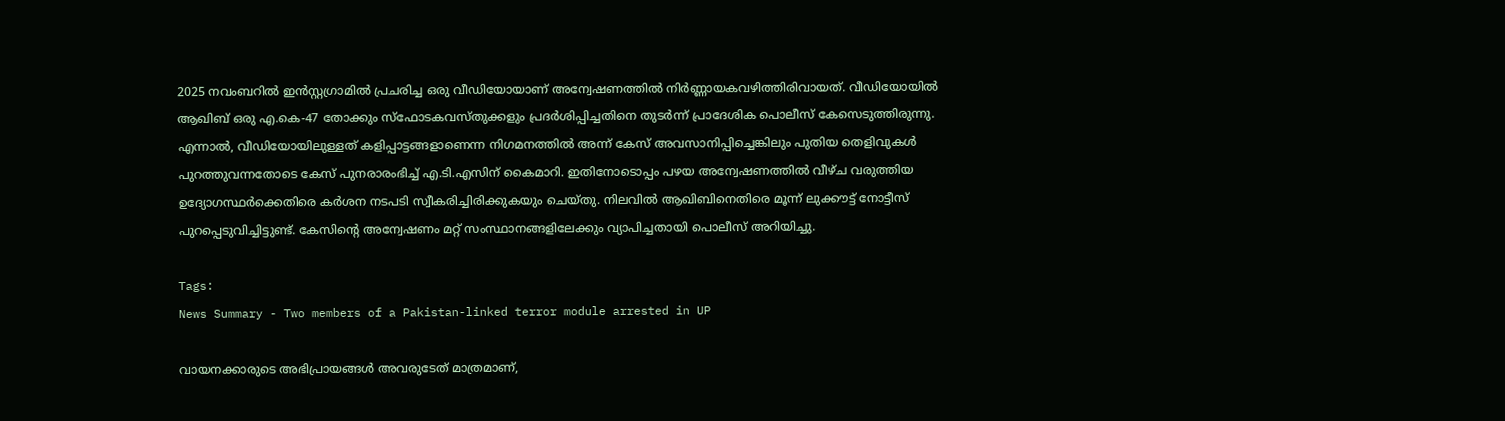2025 നവംബറിൽ ഇന്‍സ്റ്റഗ്രാമിൽ പ്രചരിച്ച ഒരു വീഡിയോയാണ് അന്വേഷണത്തിൽ നിർണ്ണായകവഴിത്തിരിവായത്. വീഡിയോയിൽ ആഖിബ് ഒരു എ.കെ-47 തോക്കും സ്ഫോടകവസ്തുക്കളും പ്രദർശിപ്പിച്ചതിനെ തുടർന്ന് പ്രാദേശിക പൊലീസ് കേസെടുത്തിരുന്നു. എന്നാൽ, വീഡിയോയിലുള്ളത് കളിപ്പാട്ടങ്ങളാണെന്ന നിഗമനത്തിൽ അന്ന് കേസ് അവസാനിപ്പിച്ചെങ്കിലും പുതിയ തെളിവുകൾ പുറത്തുവന്നതോടെ കേസ് പുനരാരംഭിച്ച് എ.ടി.എസിന് കൈമാറി. ഇതിനോടൊപ്പം പഴയ അന്വേഷണത്തിൽ വീഴ്ച വരുത്തിയ ഉദ്യോഗസ്ഥർക്കെതിരെ കർശന നടപടി സ്വീകരിച്ചിരിക്കുകയും ചെയ്തു. നിലവിൽ ആഖിബിനെതിരെ മൂന്ന് ലുക്കൗട്ട് നോട്ടീസ് പുറപ്പെടുവിച്ചിട്ടുണ്ട്. കേസിന്‍റെ അന്വേഷണം മറ്റ് സംസ്ഥാനങ്ങളിലേക്കും വ്യാപിച്ചതായി പൊലീസ് അറിയിച്ചു.

Tags:
News Summary - Two members of a Pakistan-linked terror module arrested in UP

വായനക്കാരുടെ അഭിപ്രായങ്ങള്‍ അവരുടേത് മാത്രമാണ്,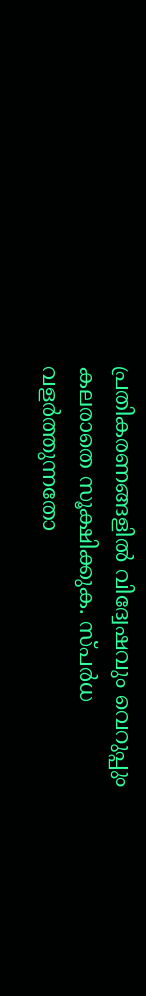പ്രതികരണങ്ങളിൽ വിദ്വേഷവും വെറുപ്പും കലരാതെ സൂക്ഷിക്കുക. സ്പർധ വളർത്തുന്നതോ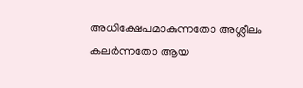അധിക്ഷേപമാകുന്നതോ അശ്ലീലം കലർന്നതോ ആയ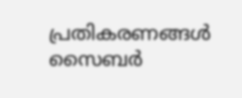പ്രതികരണങ്ങൾ സൈബർ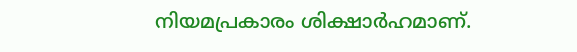നിയമപ്രകാരം ശിക്ഷാർഹമാണ്.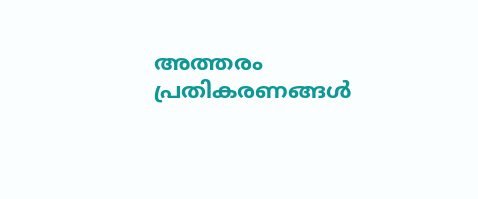അത്തരം പ്രതികരണങ്ങൾ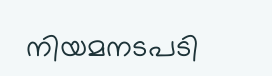നിയമനടപടി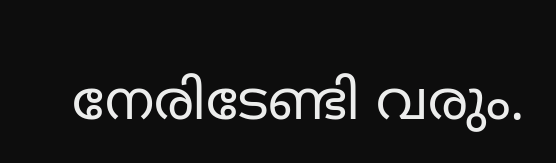നേരിടേണ്ടി വരും.